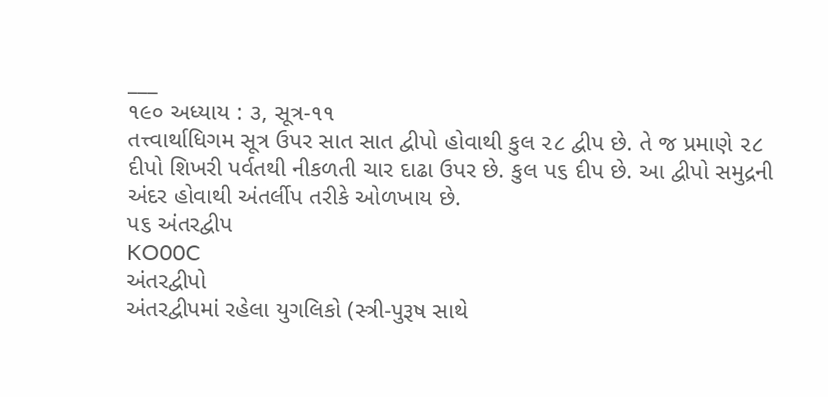___
૧૯૦ અધ્યાય : ૩, સૂત્ર-૧૧
તત્ત્વાર્થાધિગમ સૂત્ર ઉપર સાત સાત દ્વીપો હોવાથી કુલ ૨૮ દ્વીપ છે. તે જ પ્રમાણે ૨૮ દીપો શિખરી પર્વતથી નીકળતી ચાર દાઢા ઉપર છે. કુલ પ૬ દીપ છે. આ દ્વીપો સમુદ્રની અંદર હોવાથી અંતર્લીપ તરીકે ઓળખાય છે.
પ૬ અંતરદ્વીપ
KO00C
અંતરદ્વીપો
અંતરદ્વીપમાં રહેલા યુગલિકો (સ્ત્રી-પુરૂષ સાથે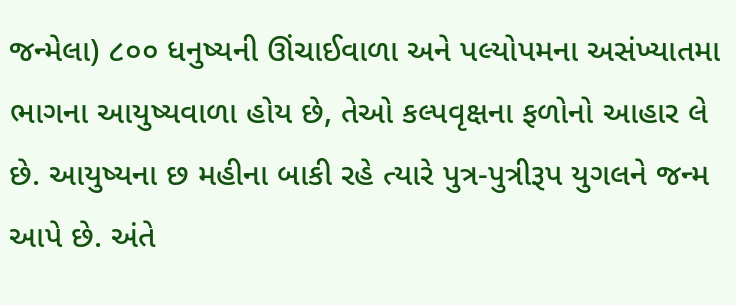જન્મેલા) ૮૦૦ ધનુષ્યની ઊંચાઈવાળા અને પલ્યોપમના અસંખ્યાતમા ભાગના આયુષ્યવાળા હોય છે, તેઓ કલ્પવૃક્ષના ફળોનો આહાર લે છે. આયુષ્યના છ મહીના બાકી રહે ત્યારે પુત્ર-પુત્રીરૂપ યુગલને જન્મ આપે છે. અંતે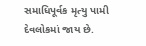સમાધિપૂર્વક મૃત્યુ પામી દેવલોકમાં જાય છે.